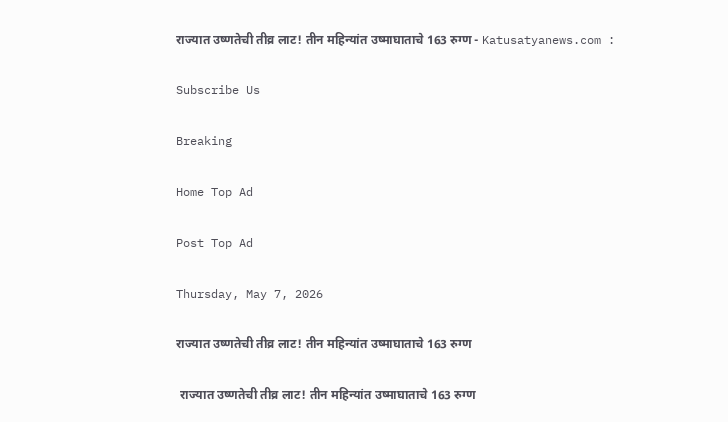राज्यात उष्णतेची तीव्र लाट! तीन महिन्यांत उष्माघाताचे 163 रुग्ण - Katusatyanews.com :

Subscribe Us

Breaking

Home Top Ad

Post Top Ad

Thursday, May 7, 2026

राज्यात उष्णतेची तीव्र लाट! तीन महिन्यांत उष्माघाताचे 163 रुग्ण

 राज्यात उष्णतेची तीव्र लाट! तीन महिन्यांत उष्माघाताचे 163 रुग्ण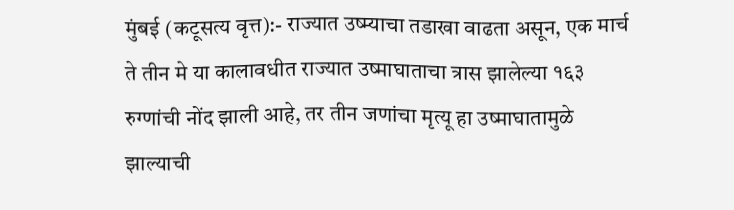मुंबई (कटूसत्य वृत्त):- राज्यात उष्म्याचा तडाखा वाढता असून, एक मार्च ते तीन मे या कालावधीत राज्यात उष्माघाताचा त्रास झालेल्या १६३ रुग्णांची नोंद झाली आहे, तर तीन जणांचा मृत्यू हा उष्माघातामुळे झाल्याची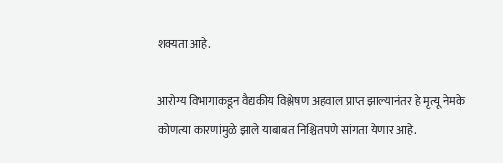शक्यता आहे.

आरोग्य विभागाकडून वैद्यकीय विश्लेषण अहवाल प्राप्त झाल्यानंतर हे मृत्यू नेमके कोणत्या कारणांमुळे झाले याबाबत निश्चितपणे सांगता येणार आहे.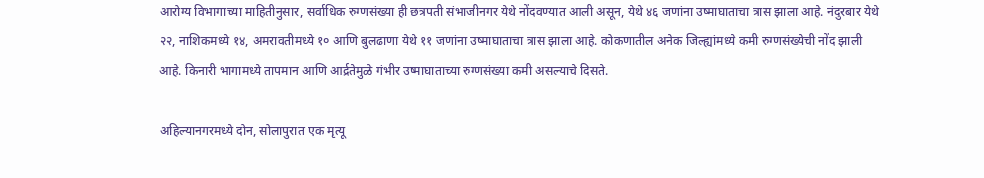आरोग्य विभागाच्या माहितीनुसार, सर्वाधिक रुग्णसंख्या ही छत्रपती संभाजीनगर येथे नोंदवण्यात आली असून, येथे ४६ जणांना उष्माघाताचा त्रास झाला आहे. नंदुरबार येथे २२, नाशिकमध्ये १४, अमरावतीमध्ये १० आणि बुलढाणा येथे ११ जणांना उष्माघाताचा त्रास झाला आहे. कोकणातील अनेक जिल्ह्यांमध्ये कमी रुग्णसंख्येची नोंद झाली आहे. किनारी भागामध्ये तापमान आणि आर्द्रतेमुळे गंभीर उष्माघाताच्या रुग्णसंख्या कमी असल्याचे दिसते.

अहिल्यानगरमध्ये दोन, सोलापुरात एक मृत्यू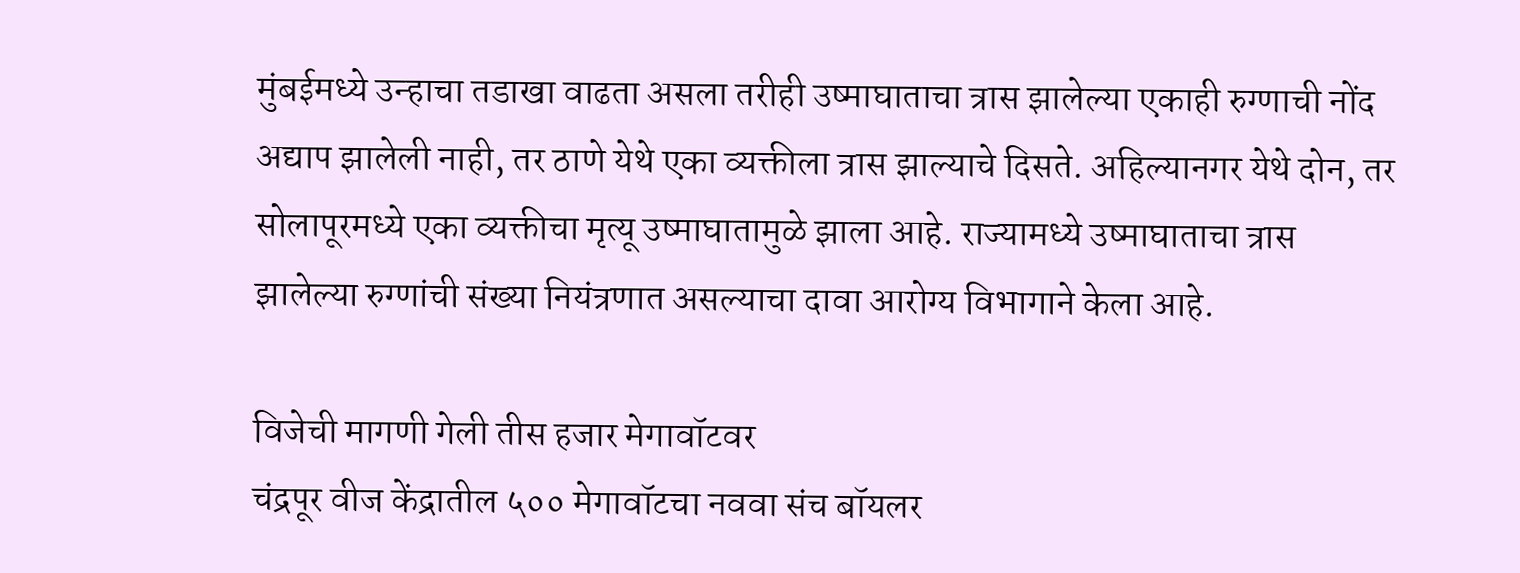मुंबईमध्ये उन्हाचा तडाखा वाढता असला तरीही उष्माघाताचा त्रास झालेल्या एकाही रुग्णाची नोंद अद्याप झालेली नाही, तर ठाणे येथे एका व्यक्तीला त्रास झाल्याचे दिसते. अहिल्यानगर येथे दोन, तर सोलापूरमध्ये एका व्यक्तीचा मृत्यू उष्माघातामुळे झाला आहे. राज्यामध्ये उष्माघाताचा त्रास झालेल्या रुग्णांची संख्या नियंत्रणात असल्याचा दावा आरोग्य विभागाने केला आहे.

विजेची मागणी गेली तीस हजार मेगावॉटवर
चंद्रपूर वीज केंद्रातील ५०० मेगावॉटचा नववा संच बॉयलर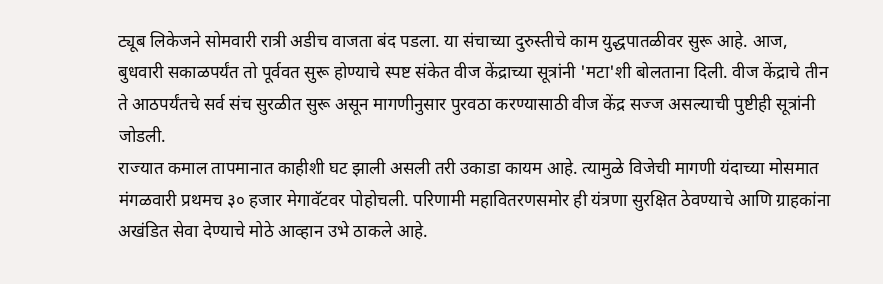ट्यूब लिकेजने सोमवारी रात्री अडीच वाजता बंद पडला. या संचाच्या दुरुस्तीचे काम युद्धपातळीवर सुरू आहे. आज, बुधवारी सकाळपर्यंत तो पूर्ववत सुरू होण्याचे स्पष्ट संकेत वीज केंद्राच्या सूत्रांनी 'मटा'शी बोलताना दिली. वीज केंद्राचे तीन ते आठपर्यंतचे सर्व संच सुरळीत सुरू असून मागणीनुसार पुरवठा करण्यासाठी वीज केंद्र सज्ज असल्याची पुष्टीही सूत्रांनी जोडली.
राज्यात कमाल तापमानात काहीशी घट झाली असली तरी उकाडा कायम आहे. त्यामुळे विजेची मागणी यंदाच्या मोसमात मंगळवारी प्रथमच ३० हजार मेगावॅटवर पोहोचली. परिणामी महावितरणसमोर ही यंत्रणा सुरक्षित ठेवण्याचे आणि ग्राहकांना अखंडित सेवा देण्याचे मोठे आव्हान उभे ठाकले आहे.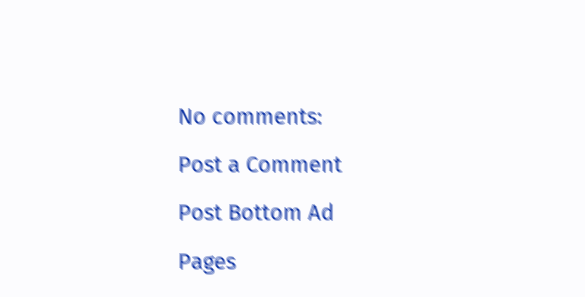No comments:

Post a Comment

Post Bottom Ad

Pages